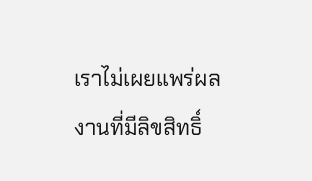เราไม่เผยแพร่ผลงานที่มีลิขสิทธิ์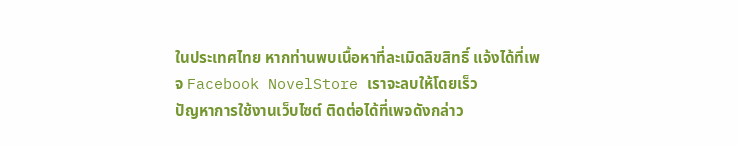ในประเทศไทย หากท่านพบเนื้อหาที่ละเมิดลิขสิทธิ์ แจ้งได้ที่เพจ Facebook NovelStore เราจะลบให้โดยเร็ว
ปัญหาการใช้งานเว็บไซต์ ติดต่อได้ที่เพจดังกล่าว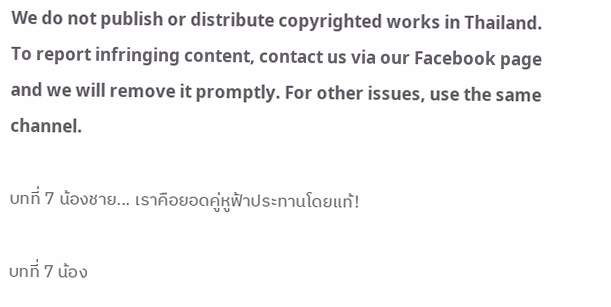We do not publish or distribute copyrighted works in Thailand. To report infringing content, contact us via our Facebook page and we will remove it promptly. For other issues, use the same channel.

บทที่ 7 น้องชาย... เราคือยอดคู่หูฟ้าประทานโดยแท้!

บทที่ 7 น้อง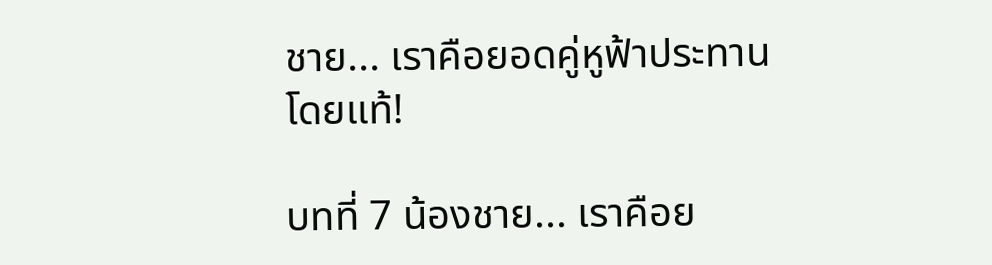ชาย... เราคือยอดคู่หูฟ้าประทานโดยแท้!

บทที่ 7 น้องชาย... เราคือย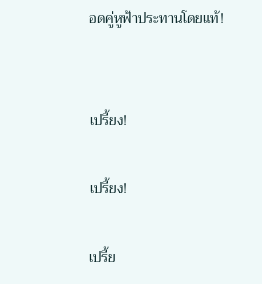อดคู่หูฟ้าประทานโดยแท้!


เปรี้ยง!

เปรี้ยง!

เปรี้ย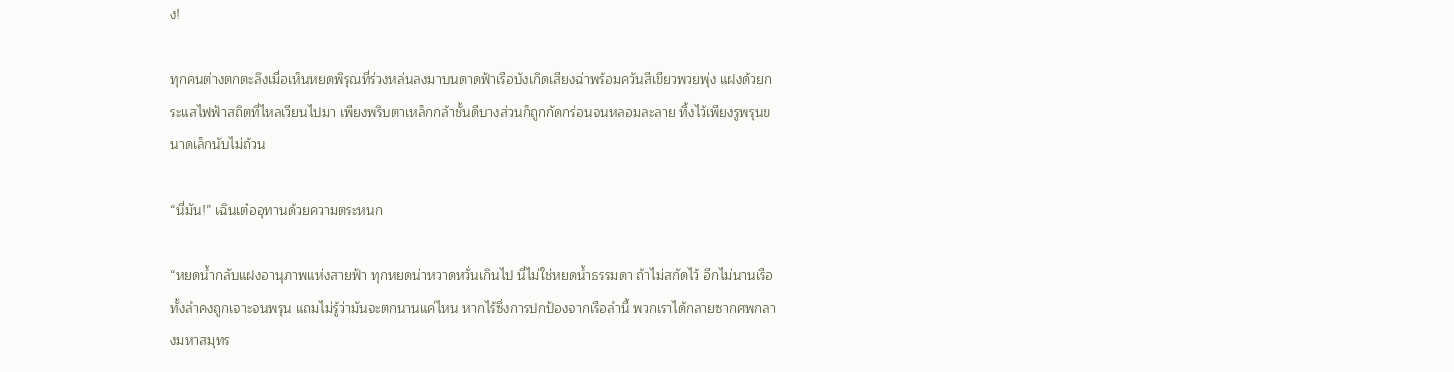ง!

ทุกคนต่างตกตะลึงเมื่อเห็นหยดพิรุณที่ร่วงหล่นลงมาบนดาดฟ้าเรือบังเกิดเสียงฉ่าพร้อมควันสีเขียวพวยพุ่ง แฝงด้วยกระแสไฟฟ้าสถิตที่ไหลเวียนไปมา เพียงพริบตาเหล็กกล้าชั้นดีบางส่วนก็ถูกกัดกร่อนจนหลอมละลาย ทิ้งไว้เพียงรูพรุนขนาดเล็กนับไม่ถ้วน

“นี่มัน!” เฉินเต๋ออุทานด้วยความตระหนก

“หยดน้ำกลับแฝงอานุภาพแห่งสายฟ้า ทุกหยดน่าหวาดหวั่นเกินไป นี่ไม่ใช่หยดน้ำธรรมดา ถ้าไม่สกัดไว้ อีกไม่นานเรือทั้งลำคงถูกเจาะจนพรุน แถมไม่รู้ว่ามันจะตกนานแค่ไหน หากไร้ซึ่งการปกป้องจากเรือลำนี้ พวกเราได้กลายซากศพกลางมหาสมุทร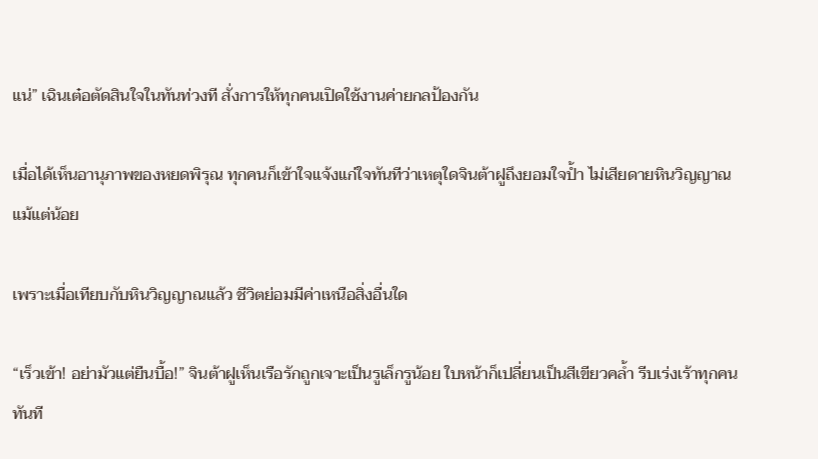แน่” เฉินเต๋อตัดสินใจในทันท่วงที สั่งการให้ทุกคนเปิดใช้งานค่ายกลป้องกัน

เมื่อได้เห็นอานุภาพของหยดพิรุณ ทุกคนก็เข้าใจแจ้งแก่ใจทันทีว่าเหตุใดจินต้าฝูถึงยอมใจป้ำ ไม่เสียดายหินวิญญาณแม้แต่น้อย

เพราะเมื่อเทียบกับหินวิญญาณแล้ว ชีวิตย่อมมีค่าเหนือสิ่งอื่นใด

“เร็วเข้า! อย่ามัวแต่ยืนบื้อ!” จินต้าฝูเห็นเรือรักถูกเจาะเป็นรูเล็กรูน้อย ใบหน้าก็เปลี่ยนเป็นสีเขียวคล้ำ รีบเร่งเร้าทุกคนทันที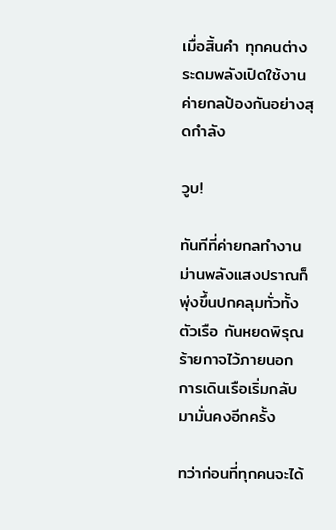เมื่อสิ้นคำ ทุกคนต่างระดมพลังเปิดใช้งานค่ายกลป้องกันอย่างสุดกำลัง

วูบ!

ทันทีที่ค่ายกลทำงาน ม่านพลังแสงปราณก็พุ่งขึ้นปกคลุมทั่วทั้งตัวเรือ กันหยดพิรุณร้ายกาจไว้ภายนอก การเดินเรือเริ่มกลับมามั่นคงอีกครั้ง

ทว่าก่อนที่ทุกคนจะได้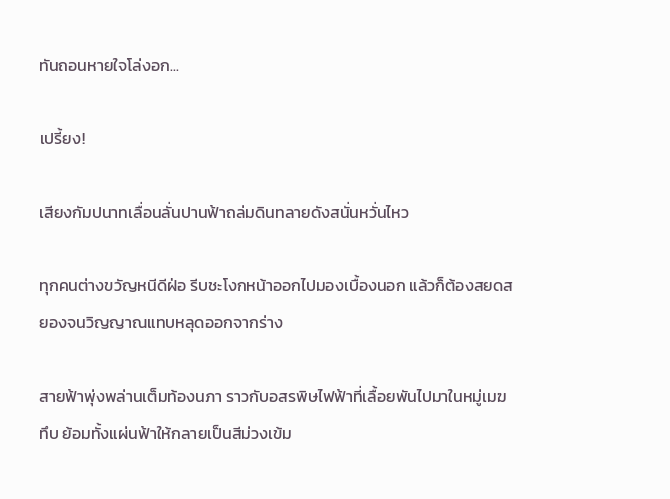ทันถอนหายใจโล่งอก...

เปรี้ยง!

เสียงกัมปนาทเลื่อนลั่นปานฟ้าถล่มดินทลายดังสนั่นหวั่นไหว

ทุกคนต่างขวัญหนีดีฝ่อ รีบชะโงกหน้าออกไปมองเบื้องนอก แล้วก็ต้องสยดสยองจนวิญญาณแทบหลุดออกจากร่าง

สายฟ้าพุ่งพล่านเต็มท้องนภา ราวกับอสรพิษไฟฟ้าที่เลื้อยพันไปมาในหมู่เมฆทึบ ย้อมทั้งแผ่นฟ้าให้กลายเป็นสีม่วงเข้ม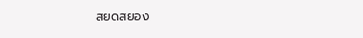สยดสยอง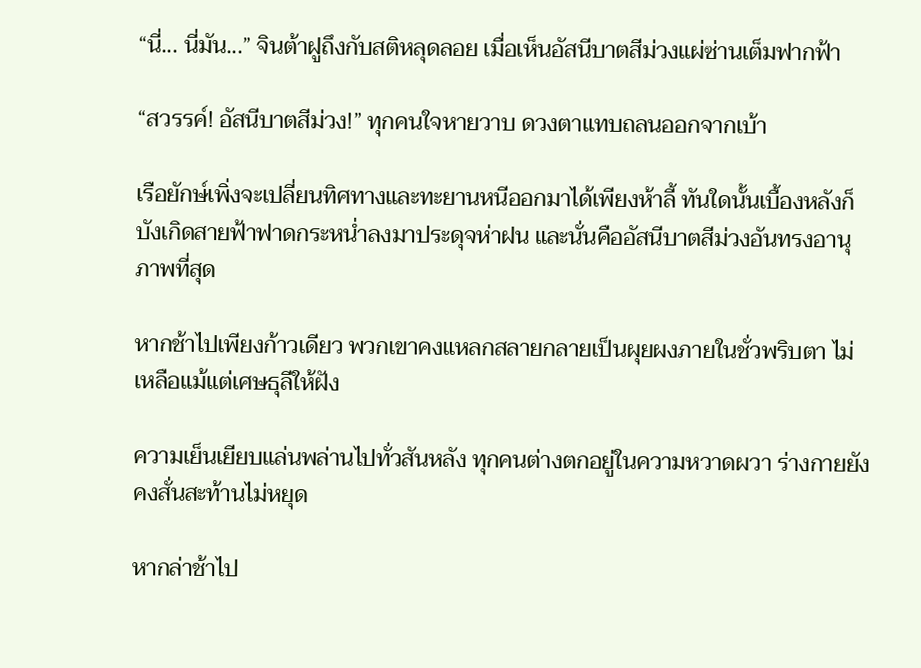“นี่... นี่มัน...” จินต้าฝูถึงกับสติหลุดลอย เมื่อเห็นอัสนีบาตสีม่วงแผ่ซ่านเต็มฟากฟ้า

“สวรรค์! อัสนีบาตสีม่วง!” ทุกคนใจหายวาบ ดวงตาแทบถลนออกจากเบ้า

เรือยักษ์เพิ่งจะเปลี่ยนทิศทางและทะยานหนีออกมาได้เพียงห้าลี้ ทันใดนั้นเบื้องหลังก็บังเกิดสายฟ้าฟาดกระหน่ำลงมาประดุจห่าฝน และนั่นคืออัสนีบาตสีม่วงอันทรงอานุภาพที่สุด

หากช้าไปเพียงก้าวเดียว พวกเขาคงแหลกสลายกลายเป็นผุยผงภายในชั่วพริบตา ไม่เหลือแม้แต่เศษธุลีให้ฝัง

ความเย็นเยียบแล่นพล่านไปทั่วสันหลัง ทุกคนต่างตกอยู่ในความหวาดผวา ร่างกายยังคงสั่นสะท้านไม่หยุด

หากล่าช้าไป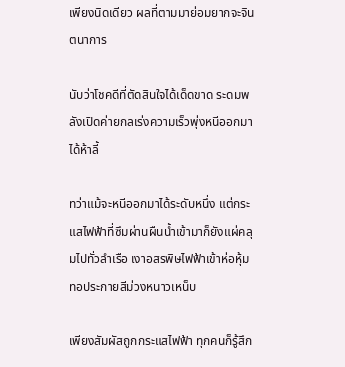เพียงนิดเดียว ผลที่ตามมาย่อมยากจะจินตนาการ

นับว่าโชคดีที่ตัดสินใจได้เด็ดขาด ระดมพลังเปิดค่ายกลเร่งความเร็วพุ่งหนีออกมาได้ห้าลี้

ทว่าแม้จะหนีออกมาได้ระดับหนึ่ง แต่กระแสไฟฟ้าที่ซึมผ่านผืนน้ำเข้ามาก็ยังแผ่คลุมไปทั่วลำเรือ เงาอสรพิษไฟฟ้าเข้าห่อหุ้ม ทอประกายสีม่วงหนาวเหน็บ

เพียงสัมผัสถูกกระแสไฟฟ้า ทุกคนก็รู้สึก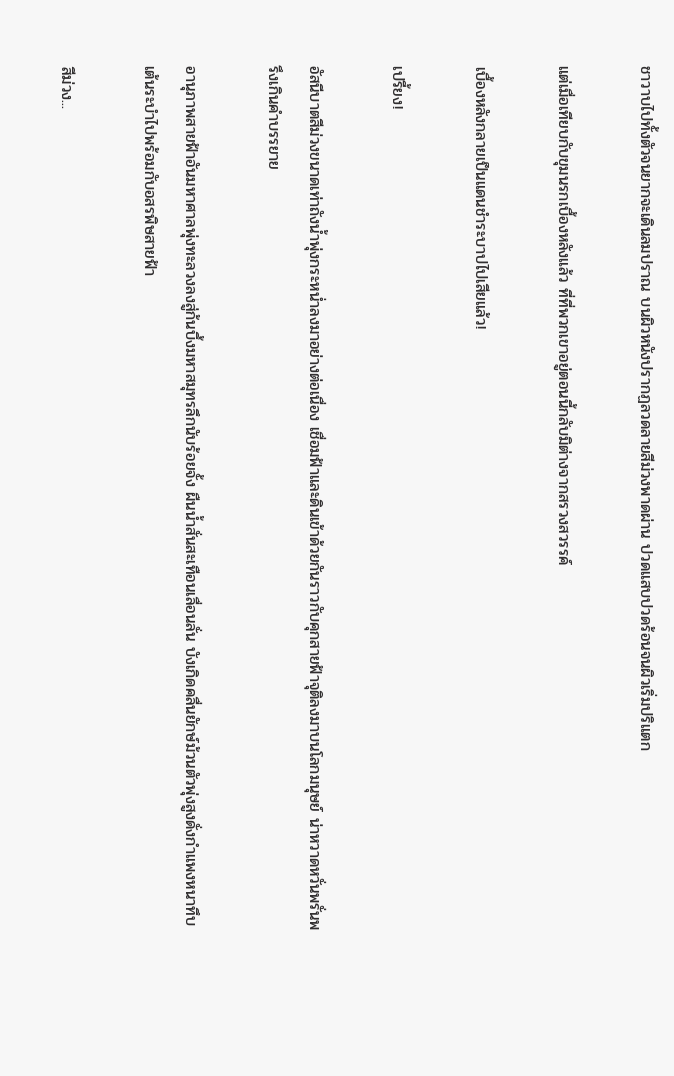ชาวาบไปทั้งตัวจนยากจะเดินลมปราณ บนผิวหนังปรากฏลวดลายสีม่วงพาดผ่าน ปวดแสบปวดร้อนจนผิวเริ่มปริแตก

แต่เมื่อเทียบกับขุมนรกเบื้องหลังแล้ว ที่ที่พวกเขาอยู่ตอนนี้กลับมิต่างจากสรวงสวรรค์

เบื้องหลังกลายเป็นแดนชำระบาปไปเสียแล้ว!

เปรี้ยง!

อัสนีบาตสีม่วงขนาดเท่าถังน้ำพุ่งกระหน่ำลงมาอย่างต่อเนื่อง เชื่อมฟ้าและดินเข้าด้วยกันราวกับคุกสายฟ้าจุติลงมาบนโลกมนุษย์ น่าหวาดหวั่นพรั่นพรึงเกินคำบรรยาย

อานุภาพสายฟ้าอันมหาศาลพุ่งทะลวงลงสู่ก้นบึ้งมหาสมุทรลึกนับร้อยจั้ง ผืนน้ำสั่นสะเทือนเลื่อนลั่น บังเกิดคลื่นยักษ์ม้วนตัวพุ่งสูงดั่งกำแพงหนาทึบ เต้นระบำไปพร้อมกับอสรพิษสายฟ้า

สีม่วง...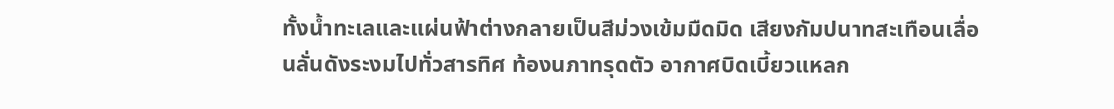ทั้งน้ำทะเลและแผ่นฟ้าต่างกลายเป็นสีม่วงเข้มมืดมิด เสียงกัมปนาทสะเทือนเลื่อนลั่นดังระงมไปทั่วสารทิศ ท้องนภาทรุดตัว อากาศบิดเบี้ยวแหลก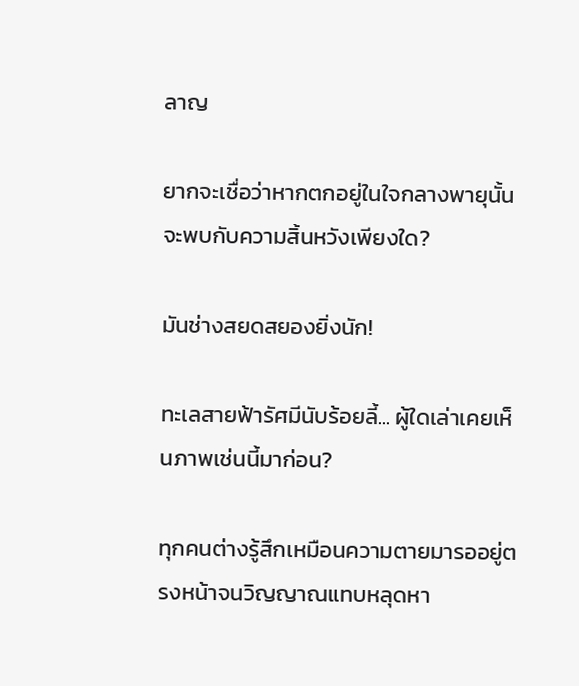ลาญ

ยากจะเชื่อว่าหากตกอยู่ในใจกลางพายุนั้น จะพบกับความสิ้นหวังเพียงใด?

มันช่างสยดสยองยิ่งนัก!

ทะเลสายฟ้ารัศมีนับร้อยลี้... ผู้ใดเล่าเคยเห็นภาพเช่นนี้มาก่อน?

ทุกคนต่างรู้สึกเหมือนความตายมารออยู่ตรงหน้าจนวิญญาณแทบหลุดหา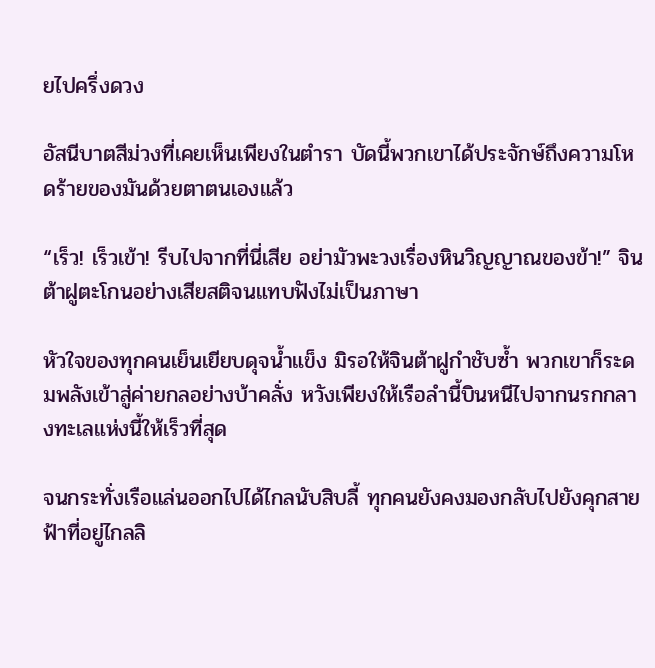ยไปครึ่งดวง

อัสนีบาตสีม่วงที่เคยเห็นเพียงในตำรา บัดนี้พวกเขาได้ประจักษ์ถึงความโหดร้ายของมันด้วยตาตนเองแล้ว

“เร็ว! เร็วเข้า! รีบไปจากที่นี่เสีย อย่ามัวพะวงเรื่องหินวิญญาณของข้า!” จินต้าฝูตะโกนอย่างเสียสติจนแทบฟังไม่เป็นภาษา

หัวใจของทุกคนเย็นเยียบดุจน้ำแข็ง มิรอให้จินต้าฝูกำชับซ้ำ พวกเขาก็ระดมพลังเข้าสู่ค่ายกลอย่างบ้าคลั่ง หวังเพียงให้เรือลำนี้บินหนีไปจากนรกกลางทะเลแห่งนี้ให้เร็วที่สุด

จนกระทั่งเรือแล่นออกไปได้ไกลนับสิบลี้ ทุกคนยังคงมองกลับไปยังคุกสายฟ้าที่อยู่ไกลลิ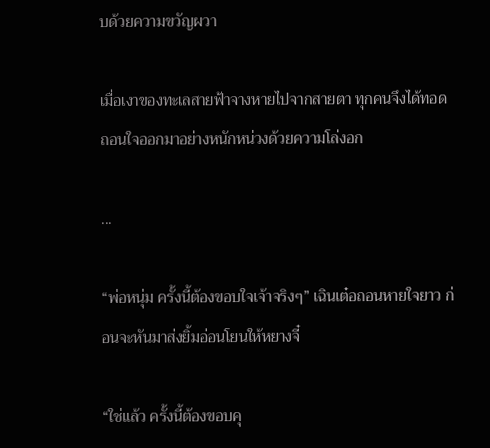บด้วยความขวัญผวา

เมื่อเงาของทะเลสายฟ้าจางหายไปจากสายตา ทุกคนจึงได้ทอดถอนใจออกมาอย่างหนักหน่วงด้วยความโล่งอก

...

“พ่อหนุ่ม ครั้งนี้ต้องขอบใจเจ้าจริงๆ” เฉินเต๋อถอนหายใจยาว ก่อนจะหันมาส่งยิ้มอ่อนโยนให้หยางจี๋

“ใช่แล้ว ครั้งนี้ต้องขอบคุ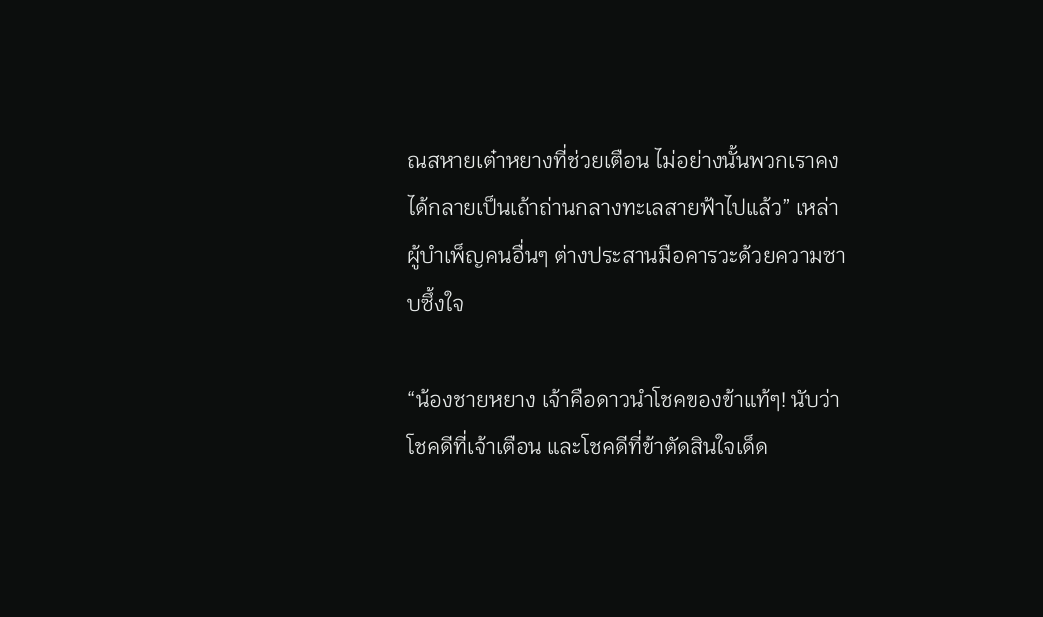ณสหายเต๋าหยางที่ช่วยเตือน ไม่อย่างนั้นพวกเราคงได้กลายเป็นเถ้าถ่านกลางทะเลสายฟ้าไปแล้ว” เหล่าผู้บำเพ็ญคนอื่นๆ ต่างประสานมือคารวะด้วยความซาบซึ้งใจ

“น้องชายหยาง เจ้าคือดาวนำโชคของข้าแท้ๆ! นับว่าโชคดีที่เจ้าเตือน และโชคดีที่ข้าตัดสินใจเด็ด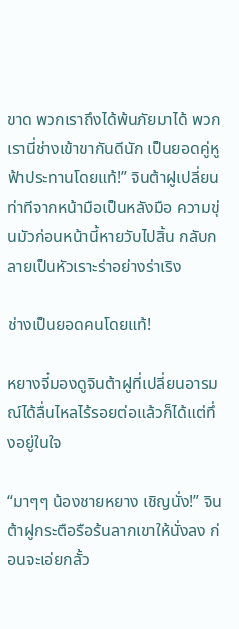ขาด พวกเราถึงได้พ้นภัยมาได้ พวกเรานี่ช่างเข้าขากันดีนัก เป็นยอดคู่หูฟ้าประทานโดยแท้!” จินต้าฝูเปลี่ยนท่าทีจากหน้ามือเป็นหลังมือ ความขุ่นมัวก่อนหน้านี้หายวับไปสิ้น กลับกลายเป็นหัวเราะร่าอย่างร่าเริง

ช่างเป็นยอดคนโดยแท้!

หยางจี๋มองดูจินต้าฝูที่เปลี่ยนอารมณ์ได้ลื่นไหลไร้รอยต่อแล้วก็ได้แต่ทึ่งอยู่ในใจ

“มาๆๆ น้องชายหยาง เชิญนั่ง!” จินต้าฝูกระตือรือร้นลากเขาให้นั่งลง ก่อนจะเอ่ยกลั้ว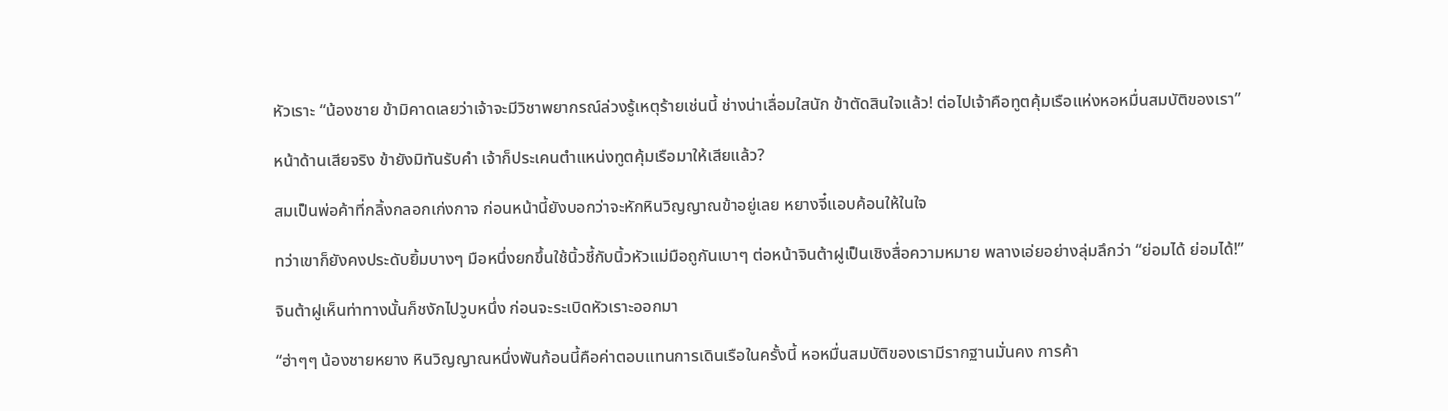หัวเราะ “น้องชาย ข้ามิคาดเลยว่าเจ้าจะมีวิชาพยากรณ์ล่วงรู้เหตุร้ายเช่นนี้ ช่างน่าเลื่อมใสนัก ข้าตัดสินใจแล้ว! ต่อไปเจ้าคือทูตคุ้มเรือแห่งหอหมื่นสมบัติของเรา”

หน้าด้านเสียจริง ข้ายังมิทันรับคำ เจ้าก็ประเคนตำแหน่งทูตคุ้มเรือมาให้เสียแล้ว?

สมเป็นพ่อค้าที่กลิ้งกลอกเก่งกาจ ก่อนหน้านี้ยังบอกว่าจะหักหินวิญญาณข้าอยู่เลย หยางจี๋แอบค้อนให้ในใจ

ทว่าเขาก็ยังคงประดับยิ้มบางๆ มือหนึ่งยกขึ้นใช้นิ้วชี้กับนิ้วหัวแม่มือถูกันเบาๆ ต่อหน้าจินต้าฝูเป็นเชิงสื่อความหมาย พลางเอ่ยอย่างลุ่มลึกว่า “ย่อมได้ ย่อมได้!”

จินต้าฝูเห็นท่าทางนั้นก็ชงักไปวูบหนึ่ง ก่อนจะระเบิดหัวเราะออกมา

“ฮ่าๆๆ น้องชายหยาง หินวิญญาณหนึ่งพันก้อนนี้คือค่าตอบแทนการเดินเรือในครั้งนี้ หอหมื่นสมบัติของเรามีรากฐานมั่นคง การค้า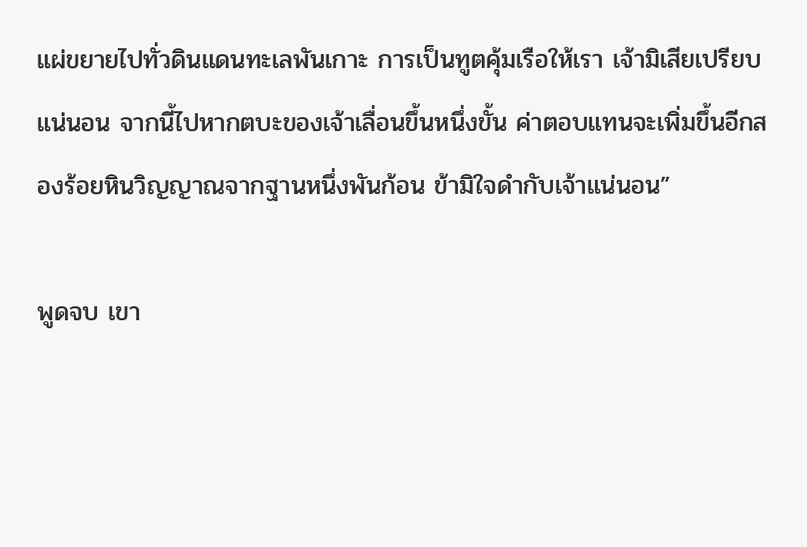แผ่ขยายไปทั่วดินแดนทะเลพันเกาะ การเป็นทูตคุ้มเรือให้เรา เจ้ามิเสียเปรียบแน่นอน จากนี้ไปหากตบะของเจ้าเลื่อนขึ้นหนึ่งขั้น ค่าตอบแทนจะเพิ่มขึ้นอีกสองร้อยหินวิญญาณจากฐานหนึ่งพันก้อน ข้ามิใจดำกับเจ้าแน่นอน”

พูดจบ เขา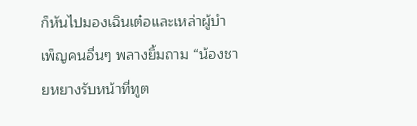ก็หันไปมองเฉินเต๋อและเหล่าผู้บำเพ็ญคนอื่นๆ พลางยิ้มถาม “น้องชายหยางรับหน้าที่ทูต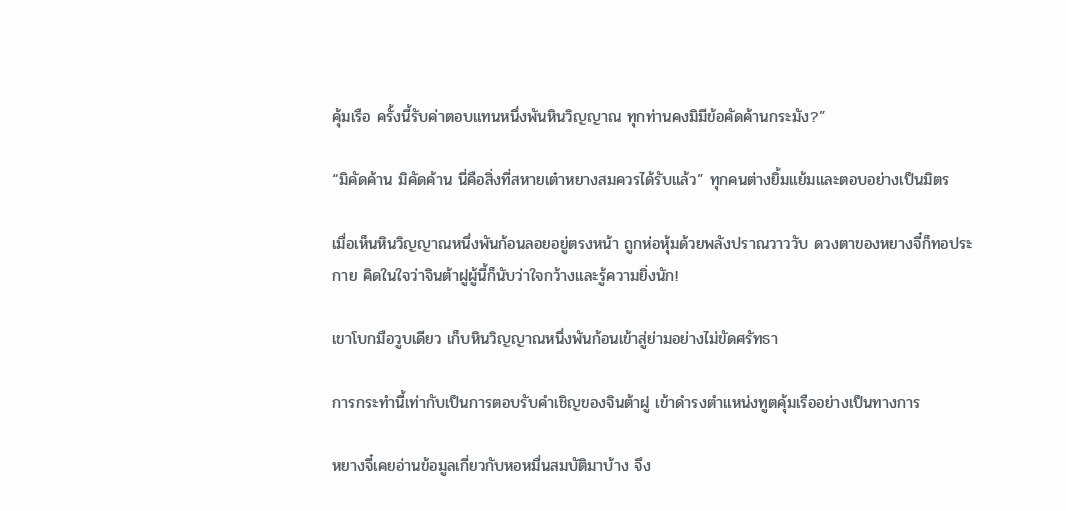คุ้มเรือ ครั้งนี้รับค่าตอบแทนหนึ่งพันหินวิญญาณ ทุกท่านคงมิมีข้อคัดค้านกระมัง?”

“มิคัดค้าน มิคัดค้าน นี่คือสิ่งที่สหายเต๋าหยางสมควรได้รับแล้ว” ทุกคนต่างยิ้มแย้มและตอบอย่างเป็นมิตร

เมื่อเห็นหินวิญญาณหนึ่งพันก้อนลอยอยู่ตรงหน้า ถูกห่อหุ้มด้วยพลังปราณวาววับ ดวงตาของหยางจี๋ก็ทอประกาย คิดในใจว่าจินต้าฝูผู้นี้ก็นับว่าใจกว้างและรู้ความยิ่งนัก!

เขาโบกมือวูบเดียว เก็บหินวิญญาณหนึ่งพันก้อนเข้าสู่ย่ามอย่างไม่ขัดศรัทธา

การกระทำนี้เท่ากับเป็นการตอบรับคำเชิญของจินต้าฝู เข้าดำรงตำแหน่งทูตคุ้มเรืออย่างเป็นทางการ

หยางจี๋เคยอ่านข้อมูลเกี่ยวกับหอหมื่นสมบัติมาบ้าง จึง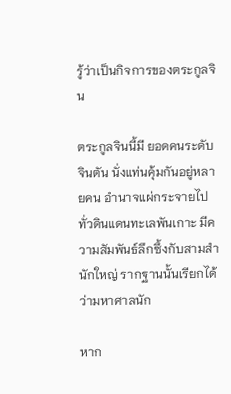รู้ว่าเป็นกิจการของตระกูลจิน

ตระกูลจินนี้มี ยอดคนระดับจินตัน นั่งแท่นคุ้มกันอยู่หลายคน อำนาจแผ่กระจายไปทั่วดินแดนทะเลพันเกาะ มีความสัมพันธ์ลึกซึ้งกับสามสำนักใหญ่ รากฐานนั้นเรียกได้ว่ามหาศาลนัก

หาก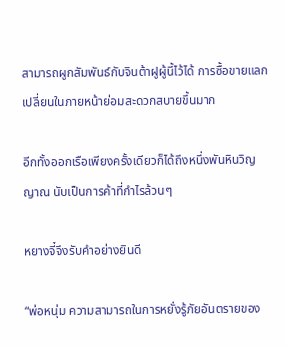สามารถผูกสัมพันธ์กับจินต้าฝูผู้นี้ไว้ได้ การซื้อขายแลกเปลี่ยนในภายหน้าย่อมสะดวกสบายขึ้นมาก

อีกทั้งออกเรือเพียงครั้งเดียวก็ได้ถึงหนึ่งพันหินวิญญาณ นับเป็นการค้าที่กำไรล้วนๆ

หยางจี๋จึงรับคำอย่างยินดี

“พ่อหนุ่ม ความสามารถในการหยั่งรู้ภัยอันตรายของ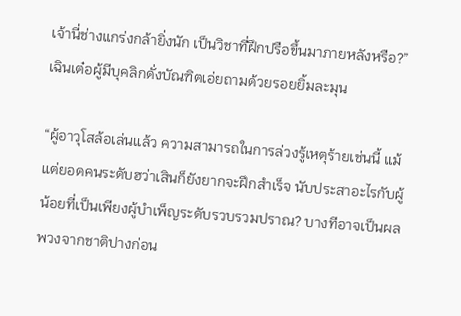เจ้านี่ช่างแกร่งกล้ายิ่งนัก เป็นวิชาที่ฝึกปรือขึ้นมาภายหลังหรือ?” เฉินเต๋อผู้มีบุคลิกดั่งบัณฑิตเอ่ยถามด้วยรอยยิ้มละมุน

“ผู้อาวุโสล้อเล่นแล้ว ความสามารถในการล่วงรู้เหตุร้ายเช่นนี้ แม้แต่ยอดคนระดับฮว่าเสินก็ยังยากจะฝึกสำเร็จ นับประสาอะไรกับผู้น้อยที่เป็นเพียงผู้บำเพ็ญระดับรวบรวมปราณ? บางทีอาจเป็นผลพวงจากชาติปางก่อน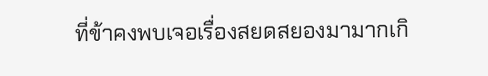ที่ข้าคงพบเจอเรื่องสยดสยองมามากเกิ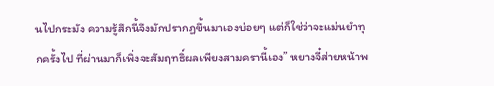นไปกระมัง ความรู้สึกนี้จึงมักปรากฏขึ้นมาเองบ่อยๆ แต่ก็ใช่ว่าจะแม่นยำทุกครั้งไป ที่ผ่านมาก็เพิ่งจะสัมฤทธิ์ผลเพียงสามครานี้เอง” หยางจี๋ส่ายหน้าพ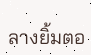ลางยิ้มตอ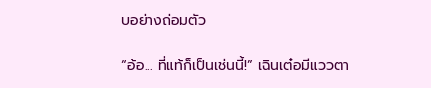บอย่างถ่อมตัว

“อ้อ... ที่แท้ก็เป็นเช่นนี้!” เฉินเต๋อมีแววตา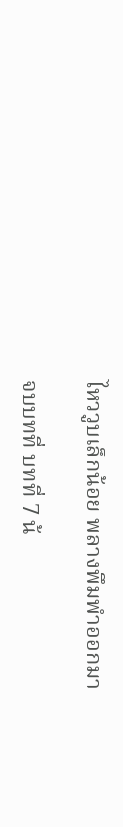ไหววูบเล็กน้อย พลางพึมพำออกมา

จบบทที่ บทที่ 7 น้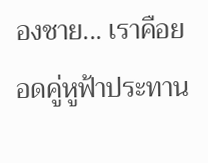องชาย... เราคือยอดคู่หูฟ้าประทาน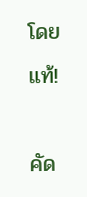โดยแท้!

คัด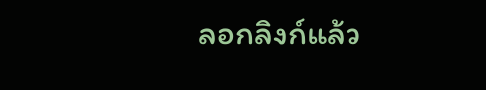ลอกลิงก์แล้ว